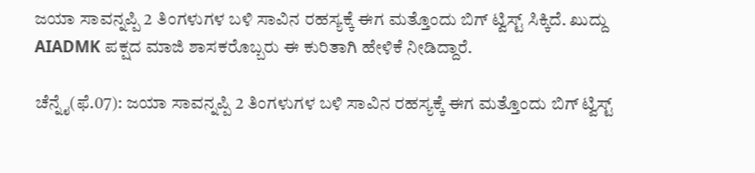ಜಯಾ ಸಾವನ್ನಪ್ಪಿ 2 ತಿಂಗಳುಗಳ ಬಳಿ ಸಾವಿನ ರಹಸ್ಯಕ್ಕೆ ಈಗ ಮತ್ತೊಂದು ಬಿಗ್ ಟ್ವಿಸ್ಟ್ ಸಿಕ್ಕಿದೆ. ಖುದ್ದು AIADMK ಪಕ್ಷದ ಮಾಜಿ ಶಾಸಕರೊಬ್ಬರು ಈ ಕುರಿತಾಗಿ ಹೇಳಿಕೆ ನೀಡಿದ್ದಾರೆ.

ಚೆನ್ನೈ(ಫೆ.07): ಜಯಾ ಸಾವನ್ನಪ್ಪಿ 2 ತಿಂಗಳುಗಳ ಬಳಿ ಸಾವಿನ ರಹಸ್ಯಕ್ಕೆ ಈಗ ಮತ್ತೊಂದು ಬಿಗ್ ಟ್ವಿಸ್ಟ್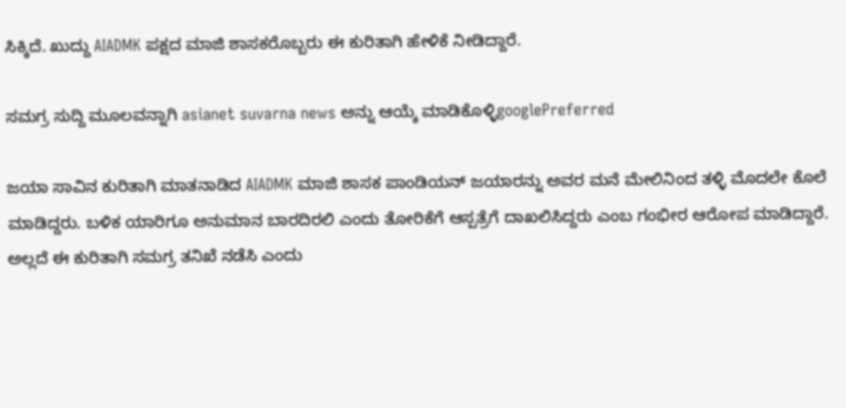ಸಿಕ್ಕಿದೆ. ಖುದ್ದು AIADMK ಪಕ್ಷದ ಮಾಜಿ ಶಾಸಕರೊಬ್ಬರು ಈ ಕುರಿತಾಗಿ ಹೇಳಿಕೆ ನೀಡಿದ್ದಾರೆ.

ಸಮಗ್ರ ಸುದ್ದಿ ಮೂಲವನ್ನಾಗಿ asianet suvarna news ಅನ್ನು ಆಯ್ಕೆ ಮಾಡಿಕೊಳ್ಳಿgooglePreferred

ಜಯಾ ಸಾವಿನ ಕುರಿತಾಗಿ ಮಾತನಾಡಿದ AIADMK ಮಾಜಿ ಶಾಸಕ ಪಾಂಡಿಯನ್ ಜಯಾರನ್ನು ಅವರ ಮನೆ ಮೇಲಿನಿಂದ ತಳ್ಳಿ ಮೊದಲೇ ಕೊಲೆ ಮಾಡಿದ್ದರು. ಬಳಿಕ ಯಾರಿಗೂ ಅನುಮಾನ ಬಾರದಿರಲಿ ಎಂದು ತೋರಿಕೆಗೆ ಆಸ್ಪತ್ರೆಗೆ ದಾಖಲಿಸಿದ್ದರು ಎಂಬ ಗಂಭೀರ ಆರೋಪ ಮಾಡಿದ್ದಾರೆ. ಅಲ್ಲದೆ ಈ ಕುರಿತಾಗಿ ಸಮಗ್ರ ತನಿಖೆ ನಡೆಸಿ ಎಂದು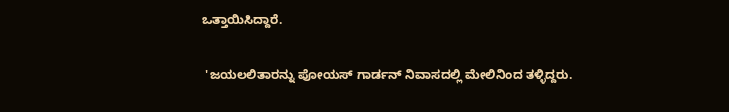ಒತ್ತಾಯಿಸಿದ್ದಾರೆ.

 'ಜಯಲಲಿತಾರನ್ನು ಪೋಯಸ್ ಗಾರ್ಡನ್ ನಿವಾಸದಲ್ಲಿ ಮೇಲಿನಿಂದ ತಳ್ಳಿದ್ದರು.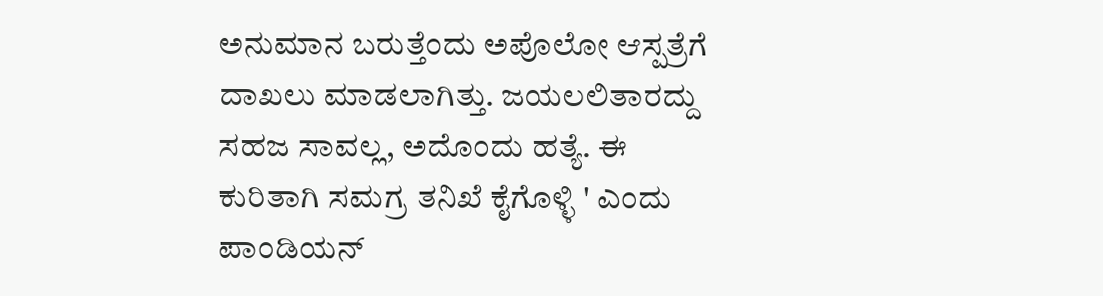ಅನುಮಾನ ಬರುತ್ತೆಂದು ಅಪೊಲೋ ಆಸ್ಪತ್ರೆಗೆ ದಾಖಲು ಮಾಡಲಾಗಿತ್ತು. ಜಯಲಲಿತಾರದ್ದು ಸಹಜ ಸಾವಲ್ಲ, ಅದೊಂದು ಹತ್ಯೆ. ಈ ಕುರಿತಾಗಿ ಸಮಗ್ರ ತನಿಖೆ ಕೈಗೊಳ್ಳಿ ' ಎಂದು ಪಾಂಡಿಯನ್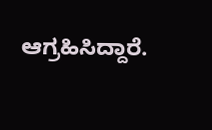ಆಗ್ರಹಿಸಿದ್ದಾರೆ.